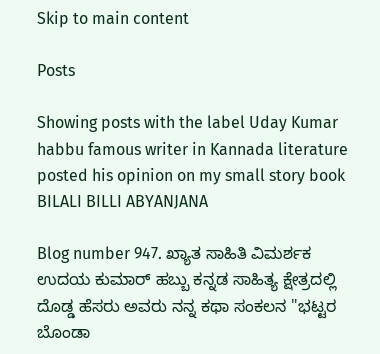Skip to main content

Posts

Showing posts with the label Uday Kumar habbu famous writer in Kannada literature posted his opinion on my small story book BILALI BILLI ABYANJANA

Blog number 947. ಖ್ಯಾತ ಸಾಹಿತಿ ವಿಮರ್ಶಕ ಉದಯ ಕುಮಾರ್ ಹಬ್ಬು ಕನ್ನಡ ಸಾಹಿತ್ಯ ಕ್ಷೇತ್ರದಲ್ಲಿ ದೊಡ್ಡ ಹೆಸರು ಅವರು ನನ್ನ ಕಥಾ ಸಂಕಲನ "ಭಟ್ಟರ ಬೊಂಡಾ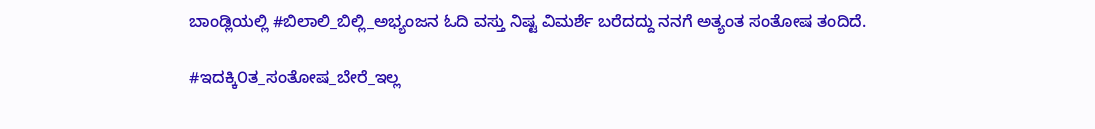ಬಾಂಡ್ಲಿಯಲ್ಲಿ #ಬಿಲಾಲಿ_ಬಿಲ್ಲಿ_ಅಭ್ಯಂಜನ ಓದಿ ವಸ್ತು ನಿಷ್ಟ ವಿಮರ್ಶೆ ಬರೆದದ್ದು ನನಗೆ ಅತ್ಯಂತ ಸಂತೋಷ ತಂದಿದೆ.

#ಇದಕ್ಕಿ೦ತ_ಸಂತೋಷ_ಬೇರೆ_ಇಲ್ಲ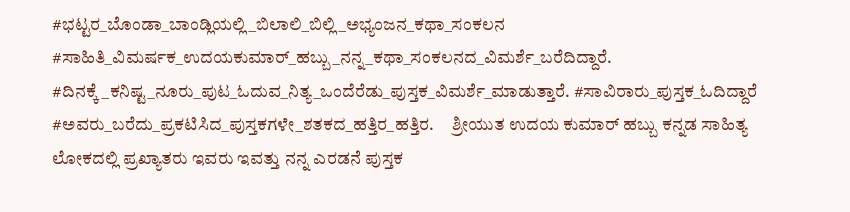#ಭಟ್ಟರ_ಬೊಂಡಾ_ಬಾಂಡ್ಲಿಯಲ್ಲಿ_ಬಿಲಾಲಿ_ಬಿಲ್ಲಿ_ಅಭ್ಯಂಜನ_ಕಥಾ_ಸಂಕಲನ #ಸಾಹಿತಿ_ವಿಮರ್ಷಕ_ಉದಯಕುಮಾರ್_ಹಬ್ಬು_ನನ್ನ_ಕಥಾ_ಸಂಕಲನದ_ವಿಮರ್ಶೆ_ಬರೆದಿದ್ದಾರೆ. #ದಿನಕ್ಕೆ_ಕನಿಷ್ಟ_ನೂರು_ಪುಟ_ಓದುವ_ನಿತ್ಯ_ಒಂದೆರೆಡು_ಪುಸ್ತಕ_ವಿಮರ್ಶೆ_ಮಾಡುತ್ತಾರೆ. #ಸಾವಿರಾರು_ಪುಸ್ತಕ_ಓದಿದ್ದಾರೆ #ಅವರು_ಬರೆದು_ಪ್ರಕಟಿಸಿದ_ಪುಸ್ತಕಗಳೇ_ಶತಕದ_ಹತ್ತಿರ_ಹತ್ತಿರ.     ಶ್ರೀಯುತ ಉದಯ ಕುಮಾರ್ ಹಬ್ಬು ಕನ್ನಡ ಸಾಹಿತ್ಯ ಲೋಕದಲ್ಲಿ ಪ್ರಖ್ಯಾತರು ಇವರು ಇವತ್ತು ನನ್ನ ಎರಡನೆ ಪುಸ್ತಕ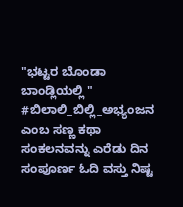"ಭಟ್ಟರ ಬೊಂಡಾ ಬಾಂಡ್ಲಿಯಲ್ಲಿ " #ಬಿಲಾಲಿ_ಬಿಲ್ಲಿ_ಅಭ್ಯಂಜನ ಎಂಬ ಸಣ್ಣ ಕಥಾ ಸಂಕಲನವನ್ನು ಎರೆಡು ದಿನ ಸಂಪೂರ್ಣ ಓದಿ ವಸ್ತು ನಿಷ್ಟ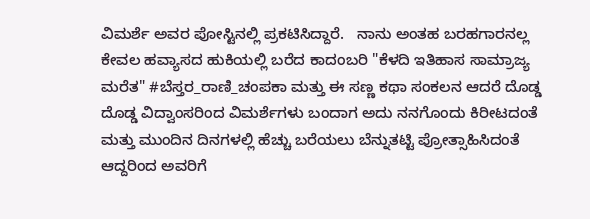ವಿಮರ್ಶೆ ಅವರ ಪೋಸ್ಟಿನಲ್ಲಿ ಪ್ರಕಟಿಸಿದ್ದಾರೆ.   ನಾನು ಅಂತಹ ಬರಹಗಾರನಲ್ಲ ಕೇವಲ ಹವ್ಯಾಸದ ಹುಕಿಯಲ್ಲಿ ಬರೆದ ಕಾದಂಬರಿ "ಕೆಳದಿ ಇತಿಹಾಸ ಸಾಮ್ರಾಜ್ಯ ಮರೆತ" #ಬೆಸ್ತರ_ರಾಣಿ_ಚಂಪಕಾ ಮತ್ತು ಈ ಸಣ್ಣ ಕಥಾ ಸಂಕಲನ ಆದರೆ ದೊಡ್ಡ ದೊಡ್ಡ ವಿದ್ವಾಂಸರಿಂದ ವಿಮರ್ಶೆಗಳು ಬಂದಾಗ ಅದು ನನಗೊಂದು ಕಿರೀಟದಂತೆ ಮತ್ತು ಮುಂದಿನ ದಿನಗಳಲ್ಲಿ ಹೆಚ್ಚು ಬರೆಯಲು ಬೆನ್ನುತಟ್ಟಿ ಪ್ರೋತ್ಸಾಹಿಸಿದಂತೆ ಆದ್ದರಿಂದ ಅವರಿಗೆ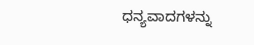ಧನ್ಯವಾದಗಳನ್ನು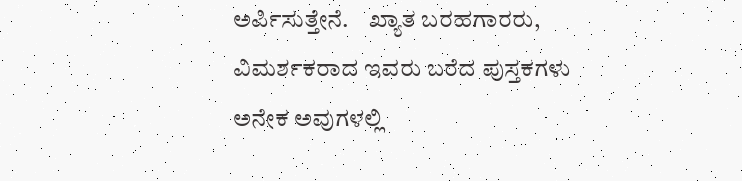ಅರ್ಪಿಸುತ್ತೇನೆ.    ಖ್ಯಾತ ಬರಹಗಾರರು, ವಿಮರ್ಶಕರಾದ ಇವರು ಬರೆದ ಪುಸ್ತಕಗಳು ಅನೇಕ ಅವುಗಳಲ್ಲಿ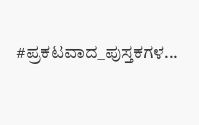#ಪ್ರಕಟವಾದ_ಪುಸ್ತಕಗಳ...